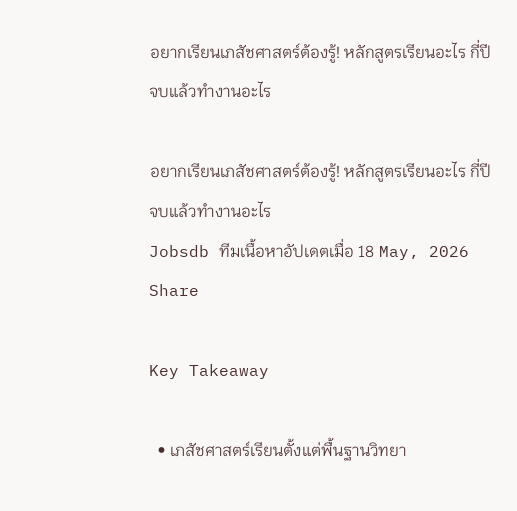อยากเรียนเภสัชศาสตร์ต้องรู้! หลักสูตรเรียนอะไร กี่ปี จบแล้วทำงานอะไร

อยากเรียนเภสัชศาสตร์ต้องรู้! หลักสูตรเรียนอะไร กี่ปี จบแล้วทำงานอะไร
Jobsdb ทีมเนื้อหาอัปเดตเมื่อ 18 May, 2026
Share

Key Takeaway

  • เภสัชศาสตร์เรียนตั้งแต่พื้นฐานวิทยา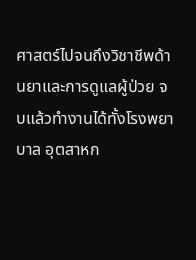ศาสตร์ไปจนถึงวิชาชีพด้านยาและการดูแลผู้ป่วย จบแล้วทำงานได้ทั้งโรงพยาบาล อุตสาหก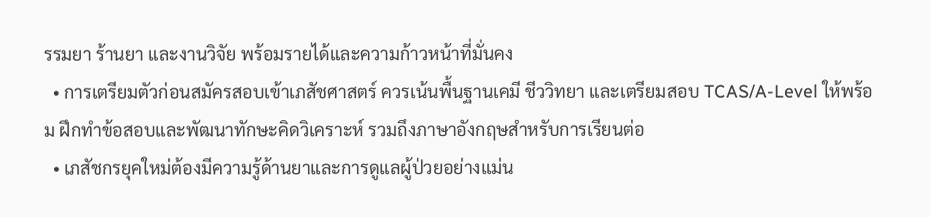รรมยา ร้านยา และงานวิจัย พร้อมรายได้และความก้าวหน้าที่มั่นคง
  • การเตรียมตัวก่อนสมัครสอบเข้าเภสัชศาสตร์ ควรเน้นพื้นฐานเคมี ชีววิทยา และเตรียมสอบ TCAS/A-Level ให้พร้อม ฝึกทำข้อสอบและพัฒนาทักษะคิดวิเคราะห์ รวมถึงภาษาอังกฤษสำหรับการเรียนต่อ
  • เภสัชกรยุคใหม่ต้องมีความรู้ด้านยาและการดูแลผู้ป่วยอย่างแม่น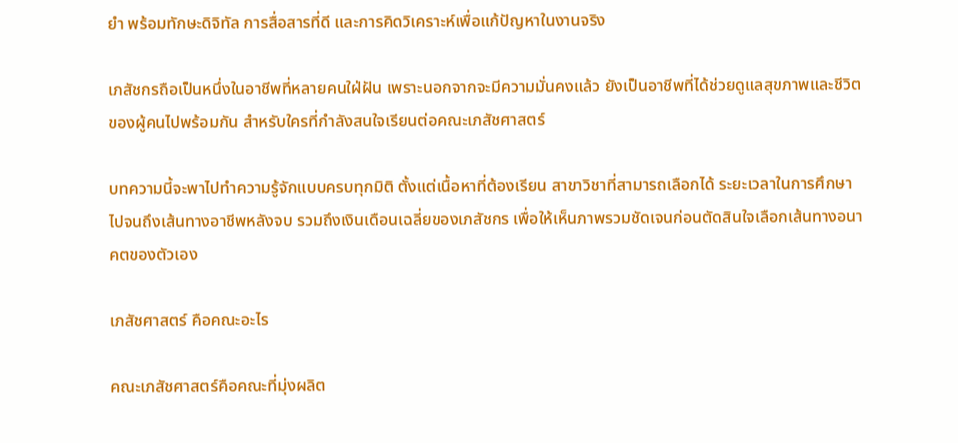ยำ พร้อมทักษะดิจิทัล การสื่อสารที่ดี และการคิดวิเคราะห์เพื่อแก้ปัญหาในงานจริง

เภสัชกรถือเป็นหนึ่งในอาชีพที่หลายคนใฝ่ฝัน เพราะนอกจากจะมีความมั่นคงแล้ว ยังเป็นอาชีพที่ได้ช่วยดูแลสุขภาพและชีวิตของผู้คนไปพร้อมกัน สำหรับใครที่กำลังสนใจเรียนต่อคณะเภสัชศาสตร์

บทความนี้จะพาไปทำความรู้จักแบบครบทุกมิติ ตั้งแต่เนื้อหาที่ต้องเรียน สาขาวิชาที่สามารถเลือกได้ ระยะเวลาในการศึกษา ไปจนถึงเส้นทางอาชีพหลังจบ รวมถึงเงินเดือนเฉลี่ยของเภสัชกร เพื่อให้เห็นภาพรวมชัดเจนก่อนตัดสินใจเลือกเส้นทางอนาคตของตัวเอง

เภสัชศาสตร์ คือคณะอะไร

คณะเภสัชศาสตร์คือคณะที่มุ่งผลิต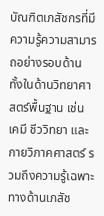บัณฑิตเภสัชกรที่มีความรู้ความสามารถอย่างรอบด้าน ทั้งในด้านวิทยาศาสตร์พื้นฐาน เช่น เคมี ชีววิทยา และกายวิภาคศาสตร์ รวมถึงความรู้เฉพาะทางด้านเภสัช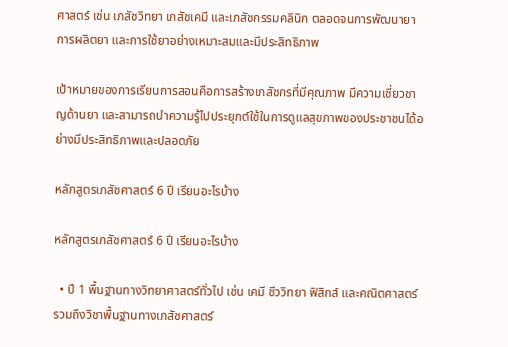ศาสตร์ เช่น เภสัชวิทยา เภสัชเคมี และเภสัชกรรมคลินิก ตลอดจนการพัฒนายา การผลิตยา และการใช้ยาอย่างเหมาะสมและมีประสิทธิภาพ

เป้าหมายของการเรียนการสอนคือการสร้างเภสัชกรที่มีคุณภาพ มีความเชี่ยวชาญด้านยา และสามารถนำความรู้ไปประยุกต์ใช้ในการดูแลสุขภาพของประชาชนได้อย่างมีประสิทธิภาพและปลอดภัย

หลักสูตรเภสัชศาสตร์ 6 ปี เรียนอะไรบ้าง

หลักสูตรเภสัชศาสตร์ 6 ปี เรียนอะไรบ้าง

  • ปี 1 พื้นฐานทางวิทยาศาสตร์ทั่วไป เช่น เคมี ชีววิทยา ฟิสิกส์ และคณิตศาสตร์ รวมถึงวิชาพื้นฐานทางเภสัชศาสตร์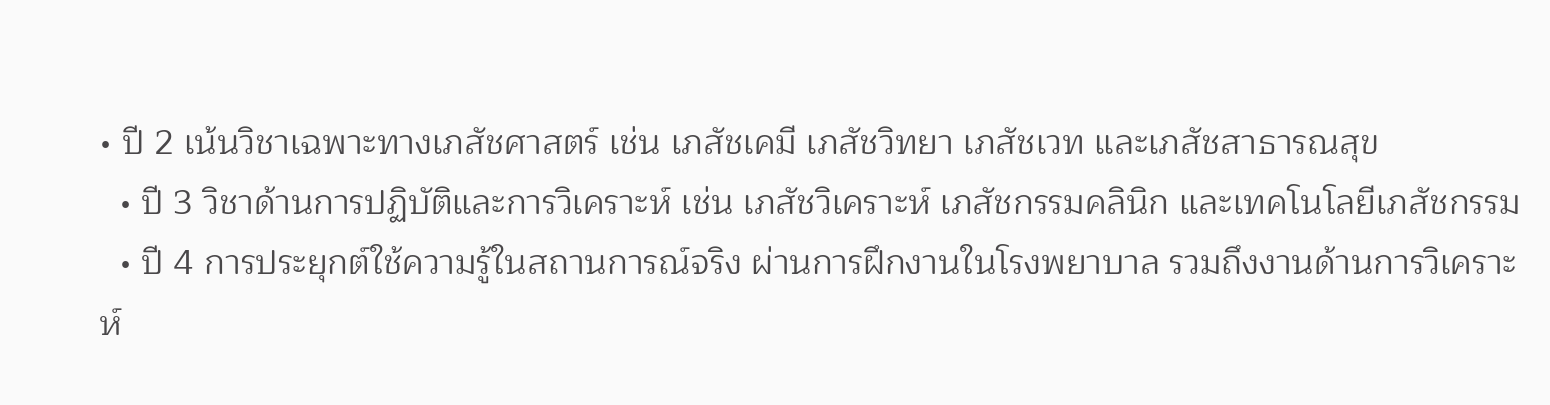• ปี 2 เน้นวิชาเฉพาะทางเภสัชศาสตร์ เช่น เภสัชเคมี เภสัชวิทยา เภสัชเวท และเภสัชสาธารณสุข
  • ปี 3 วิชาด้านการปฏิบัติและการวิเคราะห์ เช่น เภสัชวิเคราะห์ เภสัชกรรมคลินิก และเทคโนโลยีเภสัชกรรม
  • ปี 4 การประยุกต์ใช้ความรู้ในสถานการณ์จริง ผ่านการฝึกงานในโรงพยาบาล รวมถึงงานด้านการวิเคราะห์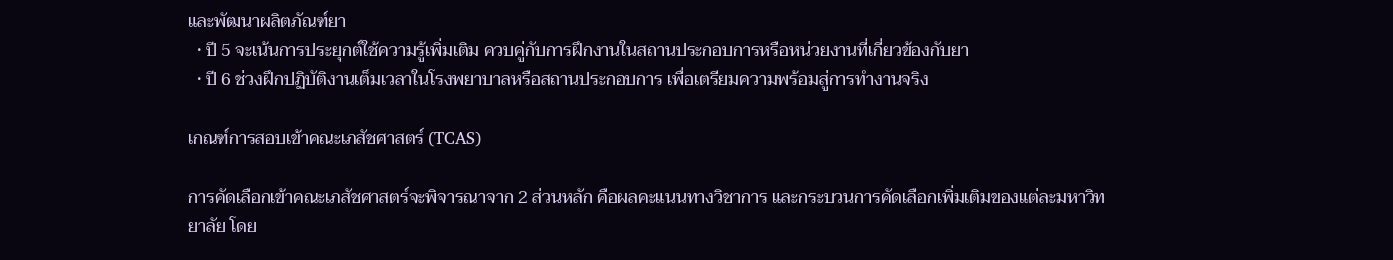และพัฒนาผลิตภัณฑ์ยา
  • ปี 5 จะเน้นการประยุกต์ใช้ความรู้เพิ่มเติม ควบคู่กับการฝึกงานในสถานประกอบการหรือหน่วยงานที่เกี่ยวข้องกับยา
  • ปี 6 ช่วงฝึกปฏิบัติงานเต็มเวลาในโรงพยาบาลหรือสถานประกอบการ เพื่อเตรียมความพร้อมสู่การทำงานจริง

เกณฑ์การสอบเข้าคณะเภสัชศาสตร์ (TCAS)

การคัดเลือกเข้าคณะเภสัชศาสตร์จะพิจารณาจาก 2 ส่วนหลัก คือผลคะแนนทางวิชาการ และกระบวนการคัดเลือกเพิ่มเติมของแต่ละมหาวิทยาลัย โดย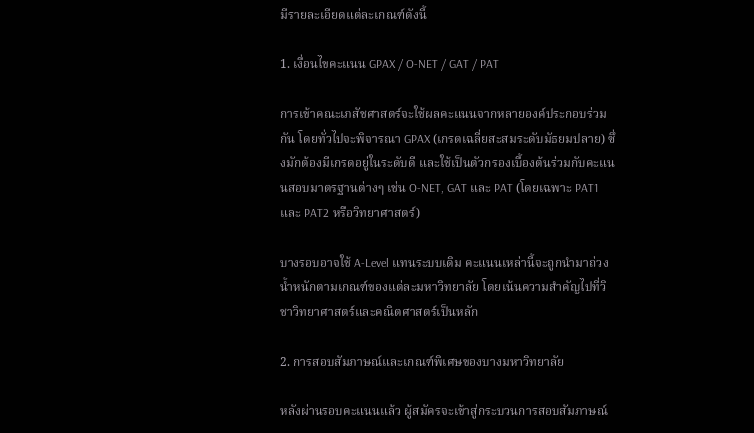มีรายละเอียดแต่ละเกณฑ์ดังนี้

1. เงื่อนไขคะแนน GPAX / O-NET / GAT / PAT

การเข้าคณะเภสัชศาสตร์จะใช้ผลคะแนนจากหลายองค์ประกอบร่วมกัน โดยทั่วไปจะพิจารณา GPAX (เกรดเฉลี่ยสะสมระดับมัธยมปลาย) ซึ่งมักต้องมีเกรดอยู่ในระดับดี และใช้เป็นตัวกรองเบื้องต้นร่วมกับคะแนนสอบมาตรฐานต่างๆ เช่น O-NET, GAT และ PAT (โดยเฉพาะ PAT1 และ PAT2 หรือวิทยาศาสตร์)

บางรอบอาจใช้ A-Level แทนระบบเดิม คะแนนเหล่านี้จะถูกนำมาถ่วงน้ำหนักตามเกณฑ์ของแต่ละมหาวิทยาลัย โดยเน้นความสำคัญไปที่วิชาวิทยาศาสตร์และคณิตศาสตร์เป็นหลัก

2. การสอบสัมภาษณ์และเกณฑ์พิเศษของบางมหาวิทยาลัย

หลังผ่านรอบคะแนนแล้ว ผู้สมัครจะเข้าสู่กระบวนการสอบสัมภาษณ์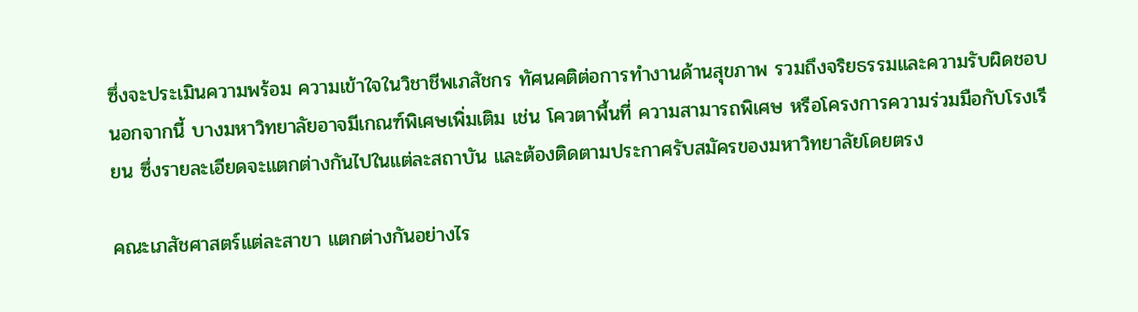ซึ่งจะประเมินความพร้อม ความเข้าใจในวิชาชีพเภสัชกร ทัศนคติต่อการทำงานด้านสุขภาพ รวมถึงจริยธรรมและความรับผิดชอบ นอกจากนี้ บางมหาวิทยาลัยอาจมีเกณฑ์พิเศษเพิ่มเติม เช่น โควตาพื้นที่ ความสามารถพิเศษ หรือโครงการความร่วมมือกับโรงเรียน ซึ่งรายละเอียดจะแตกต่างกันไปในแต่ละสถาบัน และต้องติดตามประกาศรับสมัครของมหาวิทยาลัยโดยตรง

คณะเภสัชศาสตร์แต่ละสาขา แตกต่างกันอย่างไร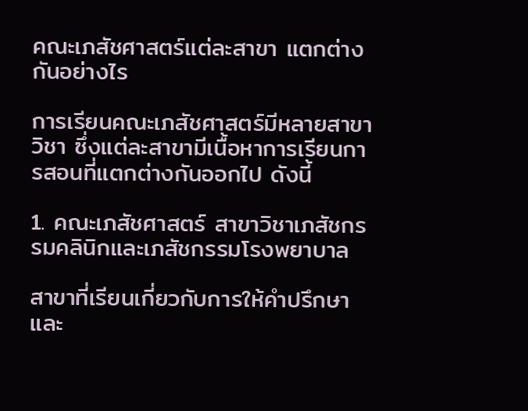คณะเภสัชศาสตร์แต่ละสาขา แตกต่างกันอย่างไร

การเรียนคณะเภสัชศาสตร์มีหลายสาขาวิชา ซึ่งแต่ละสาขามีเนื้อหาการเรียนการสอนที่แตกต่างกันออกไป ดังนี้

1. คณะเภสัชศาสตร์ สาขาวิชาเภสัชกรรมคลินิกและเภสัชกรรมโรงพยาบาล

สาขาที่เรียนเกี่ยวกับการให้คำปรึกษาและ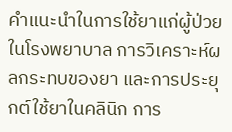คำแนะนำในการใช้ยาแก่ผู้ป่วยในโรงพยาบาล การวิเคราะห์ผลกระทบของยา และการประยุกต์ใช้ยาในคลินิก การ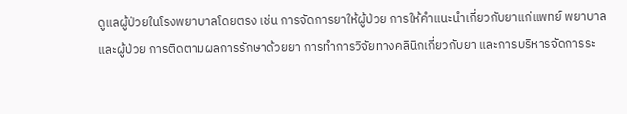ดูแลผู้ป่วยในโรงพยาบาลโดยตรง เช่น การจัดการยาให้ผู้ป่วย การให้คำแนะนำเกี่ยวกับยาแก่แพทย์ พยาบาล และผู้ป่วย การติดตามผลการรักษาด้วยยา การทำการวิจัยทางคลินิกเกี่ยวกับยา และการบริหารจัดการระ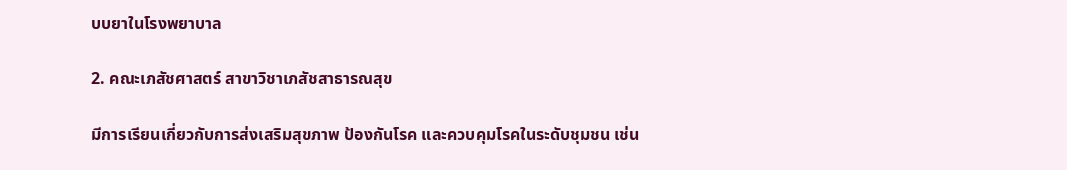บบยาในโรงพยาบาล

2. คณะเภสัชศาสตร์ สาขาวิชาเภสัชสาธารณสุข

มีการเรียนเกี่ยวกับการส่งเสริมสุขภาพ ป้องกันโรค และควบคุมโรคในระดับชุมชน เช่น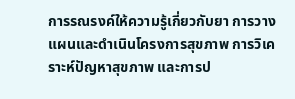การรณรงค์ให้ความรู้เกี่ยวกับยา การวางแผนและดำเนินโครงการสุขภาพ การวิเคราะห์ปัญหาสุขภาพ และการป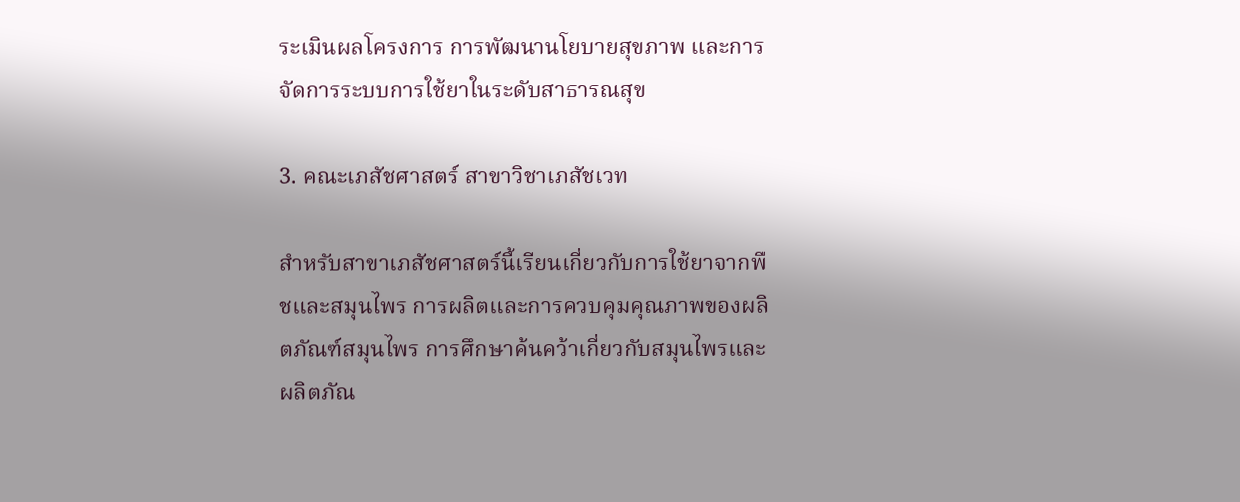ระเมินผลโครงการ การพัฒนานโยบายสุขภาพ และการจัดการระบบการใช้ยาในระดับสาธารณสุข

3. คณะเภสัชศาสตร์ สาขาวิชาเภสัชเวท

สำหรับสาขาเภสัชศาสตร์นี้เรียนเกี่ยวกับการใช้ยาจากพืชและสมุนไพร การผลิตและการควบคุมคุณภาพของผลิตภัณฑ์สมุนไพร การศึกษาค้นคว้าเกี่ยวกับสมุนไพรและผลิตภัณ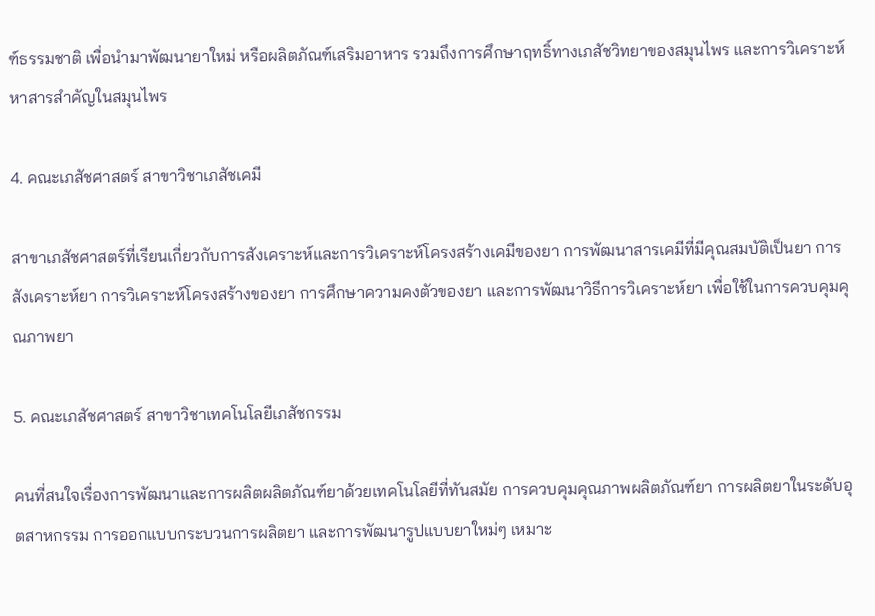ฑ์ธรรมชาติ เพื่อนำมาพัฒนายาใหม่ หรือผลิตภัณฑ์เสริมอาหาร รวมถึงการศึกษาฤทธิ์ทางเภสัชวิทยาของสมุนไพร และการวิเคราะห์หาสารสำคัญในสมุนไพร

4. คณะเภสัชศาสตร์ สาขาวิชาเภสัชเคมี

สาขาเภสัชศาสตร์ที่เรียนเกี่ยวกับการสังเคราะห์และการวิเคราะห์โครงสร้างเคมีของยา การพัฒนาสารเคมีที่มีคุณสมบัติเป็นยา การสังเคราะห์ยา การวิเคราะห์โครงสร้างของยา การศึกษาความคงตัวของยา และการพัฒนาวิธีการวิเคราะห์ยา เพื่อใช้ในการควบคุมคุณภาพยา

5. คณะเภสัชศาสตร์ สาขาวิชาเทคโนโลยีเภสัชกรรม

คนที่สนใจเรื่องการพัฒนาและการผลิตผลิตภัณฑ์ยาด้วยเทคโนโลยีที่ทันสมัย การควบคุมคุณภาพผลิตภัณฑ์ยา การผลิตยาในระดับอุตสาหกรรม การออกแบบกระบวนการผลิตยา และการพัฒนารูปแบบยาใหม่ๆ เหมาะ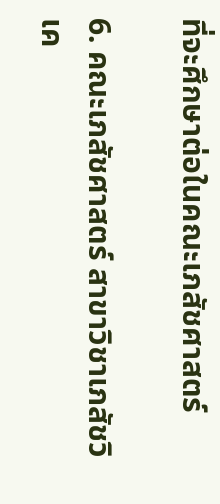ที่จะศึกษาต่อในคณะเภสัชศาสตร์

6. คณะเภสัชศาสตร์ สาขาวิชาเภสัชวิเค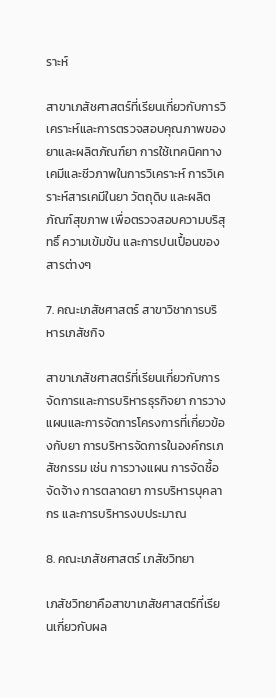ราะห์

สาขาเภสัชศาสตร์ที่เรียนเกี่ยวกับการวิเคราะห์และการตรวจสอบคุณภาพของยาและผลิตภัณฑ์ยา การใช้เทคนิคทางเคมีและชีวภาพในการวิเคราะห์ การวิเคราะห์สารเคมีในยา วัตถุดิบ และผลิตภัณฑ์สุขภาพ เพื่อตรวจสอบความบริสุทธิ์ ความเข้มข้น และการปนเปื้อนของสารต่างๆ

7. คณะเภสัชศาสตร์ สาขาวิชาการบริหารเภสัชกิจ

สาขาเภสัชศาสตร์ที่เรียนเกี่ยวกับการจัดการและการบริหารธุรกิจยา การวางแผนและการจัดการโครงการที่เกี่ยวข้องกับยา การบริหารจัดการในองค์กรเภสัชกรรม เช่น การวางแผน การจัดซื้อจัดจ้าง การตลาดยา การบริหารบุคลากร และการบริหารงบประมาณ

8. คณะเภสัชศาสตร์ เภสัชวิทยา

เภสัชวิทยาคือสาขาเภสัชศาสตร์ที่เรียนเกี่ยวกับผล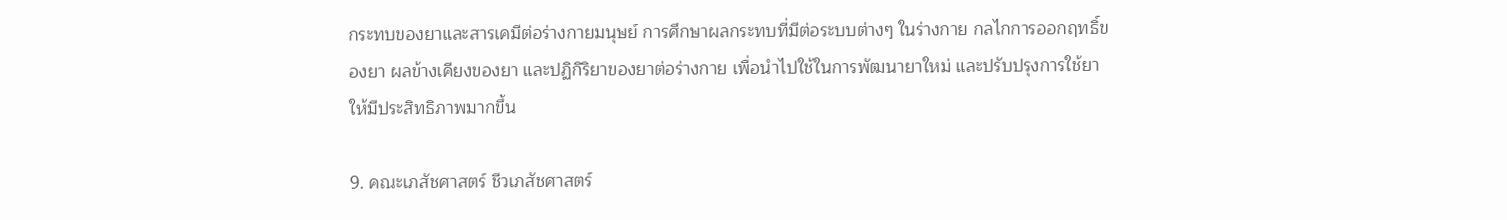กระทบของยาและสารเคมีต่อร่างกายมนุษย์ การศึกษาผลกระทบที่มีต่อระบบต่างๆ ในร่างกาย กลไกการออกฤทธิ์ของยา ผลข้างเคียงของยา และปฏิกิริยาของยาต่อร่างกาย เพื่อนำไปใช้ในการพัฒนายาใหม่ และปรับปรุงการใช้ยาให้มีประสิทธิภาพมากขึ้น

9. คณะเภสัชศาสตร์ ชีวเภสัชศาสตร์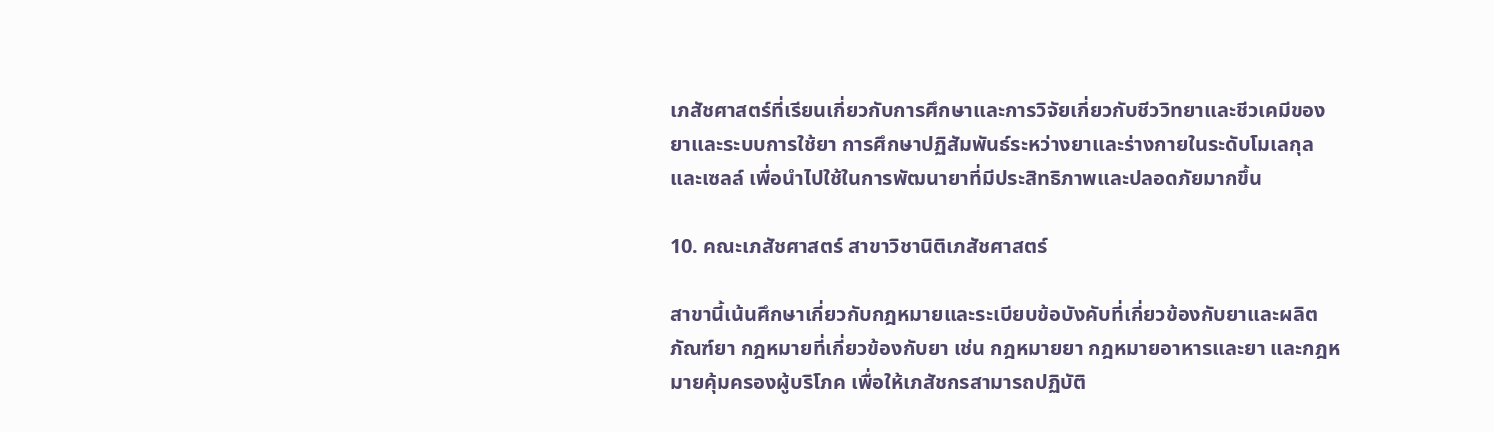เภสัชศาสตร์ที่เรียนเกี่ยวกับการศึกษาและการวิจัยเกี่ยวกับชีววิทยาและชีวเคมีของยาและระบบการใช้ยา การศึกษาปฏิสัมพันธ์ระหว่างยาและร่างกายในระดับโมเลกุลและเซลล์ เพื่อนำไปใช้ในการพัฒนายาที่มีประสิทธิภาพและปลอดภัยมากขึ้น

10. คณะเภสัชศาสตร์ สาขาวิชานิติเภสัชศาสตร์

สาขานี้เน้นศึกษาเกี่ยวกับกฎหมายและระเบียบข้อบังคับที่เกี่ยวข้องกับยาและผลิตภัณฑ์ยา กฎหมายที่เกี่ยวข้องกับยา เช่น กฎหมายยา กฎหมายอาหารและยา และกฎหมายคุ้มครองผู้บริโภค เพื่อให้เภสัชกรสามารถปฏิบัติ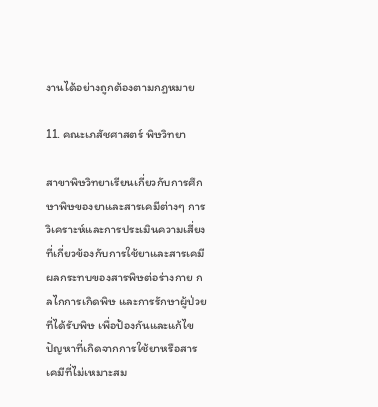งานได้อย่างถูกต้องตามกฎหมาย

11. คณะเภสัชศาสตร์ พิษวิทยา

สาขาพิษวิทยาเรียนเกี่ยวกับการศึกษาพิษของยาและสารเคมีต่างๆ การวิเคราะห์และการประเมินความเสี่ยงที่เกี่ยวข้องกับการใช้ยาและสารเคมี ผลกระทบของสารพิษต่อร่างกาย กลไกการเกิดพิษ และการรักษาผู้ป่วยที่ได้รับพิษ เพื่อป้องกันและแก้ไขปัญหาที่เกิดจากการใช้ยาหรือสารเคมีที่ไม่เหมาะสม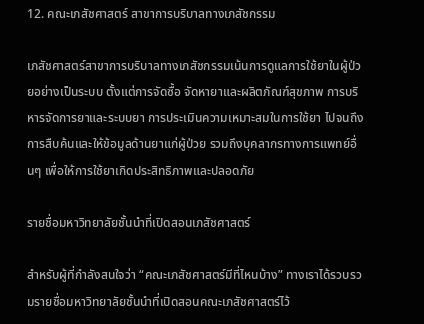12. คณะเภสัชศาสตร์ สาขาการบริบาลทางเภสัชกรรม

เภสัชศาสตร์สาขาการบริบาลทางเภสัชกรรมเน้นการดูแลการใช้ยาในผู้ป่วยอย่างเป็นระบบ ตั้งแต่การจัดซื้อ จัดหายาและผลิตภัณฑ์สุขภาพ การบริหารจัดการยาและระบบยา การประเมินความเหมาะสมในการใช้ยา ไปจนถึงการสืบค้นและให้ข้อมูลด้านยาแก่ผู้ป่วย รวมถึงบุคลากรทางการแพทย์อื่นๆ เพื่อให้การใช้ยาเกิดประสิทธิภาพและปลอดภัย

รายชื่อมหาวิทยาลัยชั้นนำที่เปิดสอนเภสัชศาสตร์

สำหรับผู้ที่กำลังสนใจว่า “คณะเภสัชศาสตร์มีที่ไหนบ้าง” ทางเราได้รวบรวมรายชื่อมหาวิทยาลัยชั้นนำที่เปิดสอนคณะเภสัชศาสตร์ไว้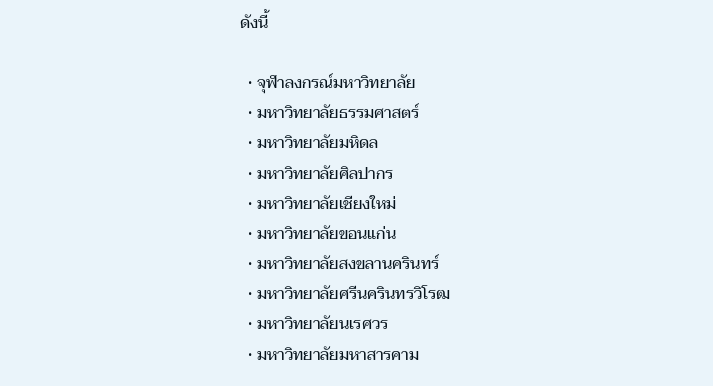ดังนี้

  • จุฬาลงกรณ์มหาวิทยาลัย
  • มหาวิทยาลัยธรรมศาสตร์
  • มหาวิทยาลัยมหิดล
  • มหาวิทยาลัยศิลปากร
  • มหาวิทยาลัยเชียงใหม่
  • มหาวิทยาลัยขอนแก่น
  • มหาวิทยาลัยสงขลานครินทร์
  • มหาวิทยาลัยศรีนครินทรวิโรฒ
  • มหาวิทยาลัยนเรศวร
  • มหาวิทยาลัยมหาสารคาม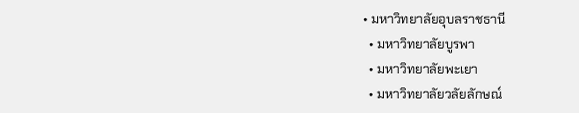• มหาวิทยาลัยอุบลราชธานี
  • มหาวิทยาลัยบูรพา
  • มหาวิทยาลัยพะเยา
  • มหาวิทยาลัยวลัยลักษณ์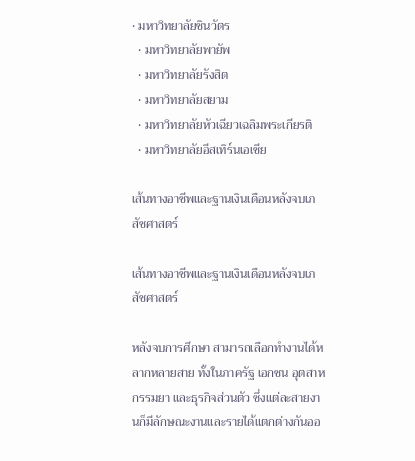• มหาวิทยาลัยชินวัตร
  • มหาวิทยาลัยพายัพ
  • มหาวิทยาลัยรังสิต
  • มหาวิทยาลัยสยาม
  • มหาวิทยาลัยหัวเฉียวเฉลิมพระเกียรติ
  • มหาวิทยาลัยอีสเทิร์นเอเชีย

เส้นทางอาชีพและฐานเงินเดือนหลังจบเภสัชศาสตร์

เส้นทางอาชีพและฐานเงินเดือนหลังจบเภสัชศาสตร์

หลังจบการศึกษา สามารถเลือกทำงานได้หลากหลายสาย ทั้งในภาครัฐ เอกชน อุตสาหกรรมยา และธุรกิจส่วนตัว ซึ่งแต่ละสายงานก็มีลักษณะงานและรายได้แตกต่างกันออ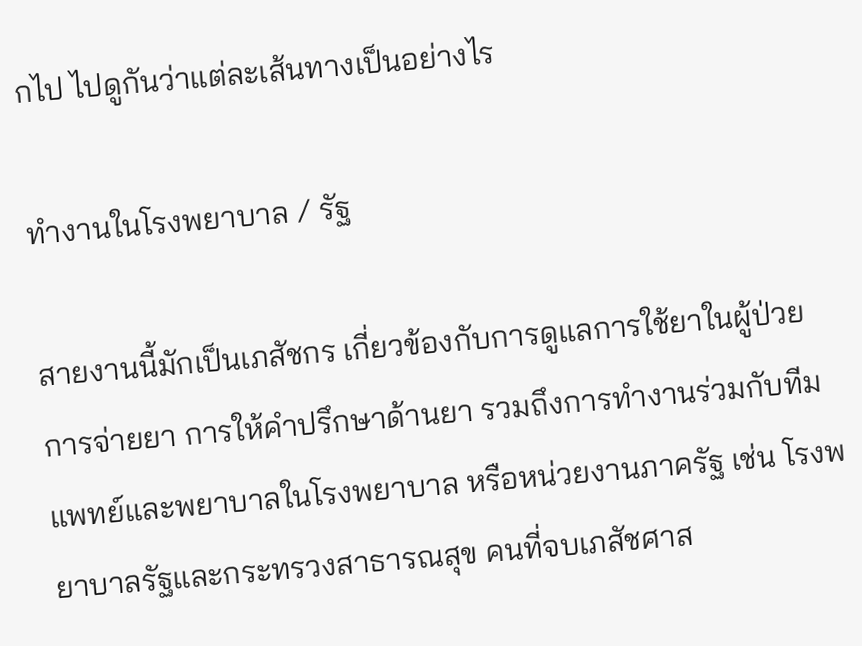กไป ไปดูกันว่าแต่ละเส้นทางเป็นอย่างไร

ทำงานในโรงพยาบาล / รัฐ

สายงานนี้มักเป็นเภสัชกร เกี่ยวข้องกับการดูแลการใช้ยาในผู้ป่วย การจ่ายยา การให้คำปรึกษาด้านยา รวมถึงการทำงานร่วมกับทีมแพทย์และพยาบาลในโรงพยาบาล หรือหน่วยงานภาครัฐ เช่น โรงพยาบาลรัฐและกระทรวงสาธารณสุข คนที่จบเภสัชศาส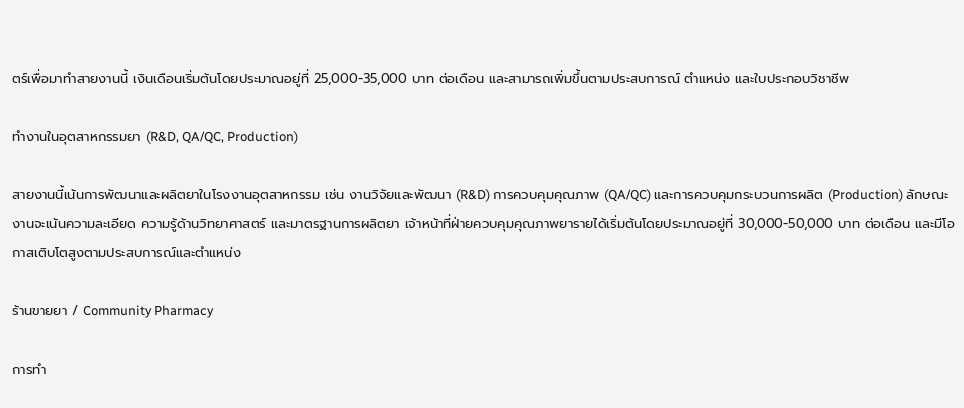ตร์เพื่อมาทำสายงานนี้ เงินเดือนเริ่มต้นโดยประมาณอยู่ที่ 25,000-35,000 บาท ต่อเดือน และสามารถเพิ่มขึ้นตามประสบการณ์ ตำแหน่ง และใบประกอบวิชาชีพ

ทำงานในอุตสาหกรรมยา (R&D, QA/QC, Production)

สายงานนี้เน้นการพัฒนาและผลิตยาในโรงงานอุตสาหกรรม เช่น งานวิจัยและพัฒนา (R&D) การควบคุมคุณภาพ (QA/QC) และการควบคุมกระบวนการผลิต (Production) ลักษณะงานจะเน้นความละเอียด ความรู้ด้านวิทยาศาสตร์ และมาตรฐานการผลิตยา เจ้าหน้าที่ฝ่ายควบคุมคุณภาพยารายได้เริ่มต้นโดยประมาณอยู่ที่ 30,000-50,000 บาท ต่อเดือน และมีโอกาสเติบโตสูงตามประสบการณ์และตำแหน่ง

ร้านขายยา / Community Pharmacy

การทำ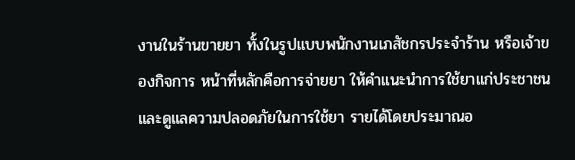งานในร้านขายยา ทั้งในรูปแบบพนักงานเภสัชกรประจำร้าน หรือเจ้าของกิจการ หน้าที่หลักคือการจ่ายยา ให้คำแนะนำการใช้ยาแก่ประชาชน และดูแลความปลอดภัยในการใช้ยา รายได้โดยประมาณอ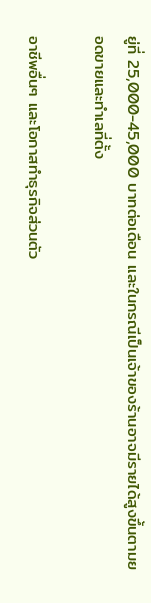ยู่ที่ 25,000-45,000 บาทต่อเดือน และในกรณีเป็นเจ้าของร้านอาจมีรายได้สูงขึ้นตามยอดขายและทำเลที่ตั้ง

อาชีพอื่นๆ และโอกาสทำธุรกิจส่วนตัว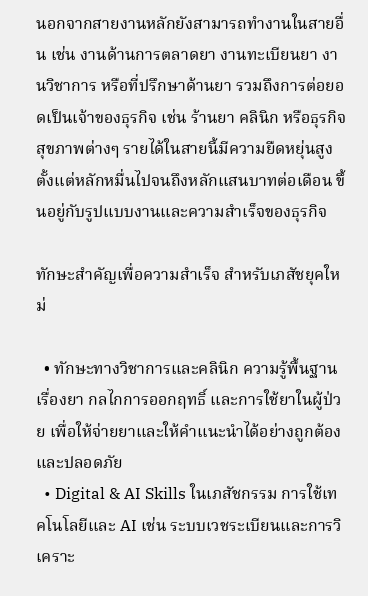นอกจากสายงานหลักยังสามารถทำงานในสายอื่น เช่น งานด้านการตลาดยา งานทะเบียนยา งานวิชาการ หรือที่ปรึกษาด้านยา รวมถึงการต่อยอดเป็นเจ้าของธุรกิจ เช่น ร้านยา คลินิก หรือธุรกิจสุขภาพต่างๆ รายได้ในสายนี้มีความยืดหยุ่นสูง ตั้งแต่หลักหมื่นไปจนถึงหลักแสนบาทต่อเดือน ขึ้นอยู่กับรูปแบบงานและความสำเร็จของธุรกิจ

ทักษะสำคัญเพื่อความสำเร็จ สำหรับเภสัชยุคใหม่

  • ทักษะทางวิชาการและคลินิก ความรู้พื้นฐานเรื่องยา กลไกการออกฤทธิ์ และการใช้ยาในผู้ป่วย เพื่อให้จ่ายยาและให้คำแนะนำได้อย่างถูกต้องและปลอดภัย
  • Digital & AI Skills ในเภสัชกรรม การใช้เทคโนโลยีและ AI เช่น ระบบเวชระเบียนและการวิเคราะ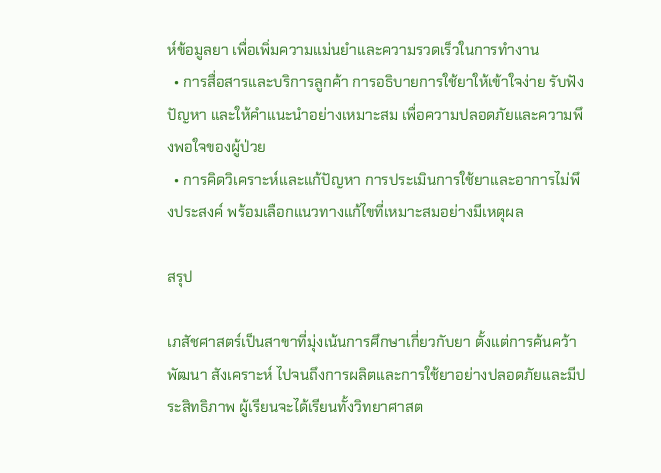ห์ข้อมูลยา เพื่อเพิ่มความแม่นยำและความรวดเร็วในการทำงาน
  • การสื่อสารและบริการลูกค้า การอธิบายการใช้ยาให้เข้าใจง่าย รับฟังปัญหา และให้คำแนะนำอย่างเหมาะสม เพื่อความปลอดภัยและความพึงพอใจของผู้ป่วย
  • การคิดวิเคราะห์และแก้ปัญหา การประเมินการใช้ยาและอาการไม่พึงประสงค์ พร้อมเลือกแนวทางแก้ไขที่เหมาะสมอย่างมีเหตุผล

สรุป

เภสัชศาสตร์เป็นสาขาที่มุ่งเน้นการศึกษาเกี่ยวกับยา ตั้งแต่การค้นคว้า พัฒนา สังเคราะห์ ไปจนถึงการผลิตและการใช้ยาอย่างปลอดภัยและมีประสิทธิภาพ ผู้เรียนจะได้เรียนทั้งวิทยาศาสต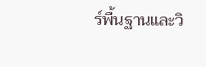ร์พื้นฐานและวิ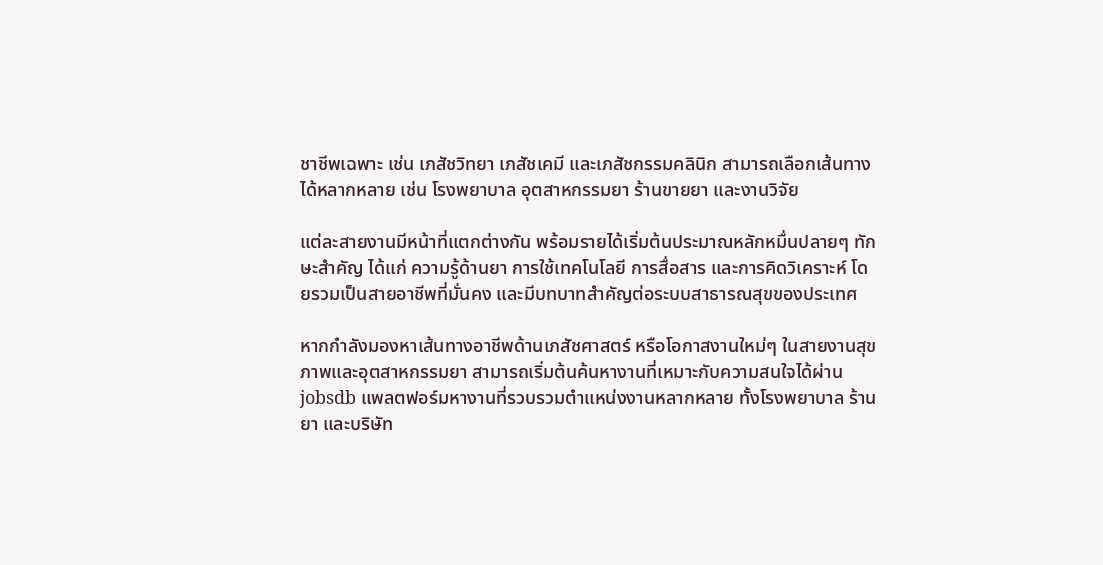ชาชีพเฉพาะ เช่น เภสัชวิทยา เภสัชเคมี และเภสัชกรรมคลินิก สามารถเลือกเส้นทางได้หลากหลาย เช่น โรงพยาบาล อุตสาหกรรมยา ร้านขายยา และงานวิจัย

แต่ละสายงานมีหน้าที่แตกต่างกัน พร้อมรายได้เริ่มต้นประมาณหลักหมื่นปลายๆ ทักษะสำคัญ ได้แก่ ความรู้ด้านยา การใช้เทคโนโลยี การสื่อสาร และการคิดวิเคราะห์ โดยรวมเป็นสายอาชีพที่มั่นคง และมีบทบาทสำคัญต่อระบบสาธารณสุขของประเทศ

หากกำลังมองหาเส้นทางอาชีพด้านเภสัชศาสตร์ หรือโอกาสงานใหม่ๆ ในสายงานสุขภาพและอุตสาหกรรมยา สามารถเริ่มต้นค้นหางานที่เหมาะกับความสนใจได้ผ่าน jobsdb แพลตฟอร์มหางานที่รวบรวมตำแหน่งงานหลากหลาย ทั้งโรงพยาบาล ร้านยา และบริษัท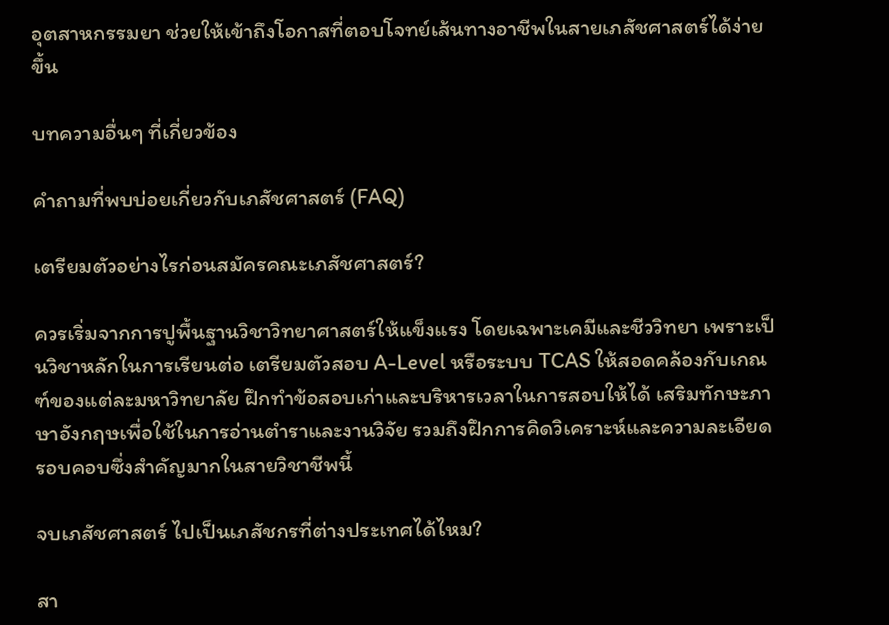อุตสาหกรรมยา ช่วยให้เข้าถึงโอกาสที่ตอบโจทย์เส้นทางอาชีพในสายเภสัชศาสตร์ได้ง่ายขึ้น

บทความอื่นๆ ที่เกี่ยวข้อง

คำถามที่พบบ่อยเกี่ยวกับเภสัชศาสตร์ (FAQ)

เตรียมตัวอย่างไรก่อนสมัครคณะเภสัชศาสตร์?

ควรเริ่มจากการปูพื้นฐานวิชาวิทยาศาสตร์ให้แข็งแรง โดยเฉพาะเคมีและชีววิทยา เพราะเป็นวิชาหลักในการเรียนต่อ เตรียมตัวสอบ A-Level หรือระบบ TCAS ให้สอดคล้องกับเกณฑ์ของแต่ละมหาวิทยาลัย ฝึกทำข้อสอบเก่าและบริหารเวลาในการสอบให้ได้ เสริมทักษะภาษาอังกฤษเพื่อใช้ในการอ่านตำราและงานวิจัย รวมถึงฝึกการคิดวิเคราะห์และความละเอียดรอบคอบซึ่งสำคัญมากในสายวิชาชีพนี้

จบเภสัชศาสตร์ ไปเป็นเภสัชกรที่ต่างประเทศได้ไหม?

สา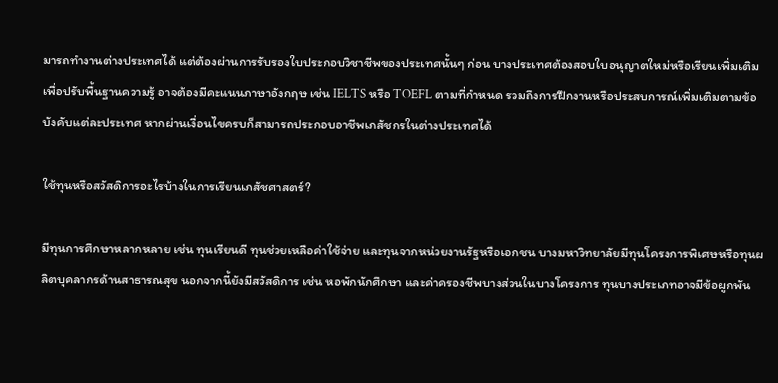มารถทำงานต่างประเทศได้ แต่ต้องผ่านการรับรองใบประกอบวิชาชีพของประเทศนั้นๆ ก่อน บางประเทศต้องสอบใบอนุญาตใหม่หรือเรียนเพิ่มเติมเพื่อปรับพื้นฐานความรู้ อาจต้องมีคะแนนภาษาอังกฤษ เช่น IELTS หรือ TOEFL ตามที่กำหนด รวมถึงการฝึกงานหรือประสบการณ์เพิ่มเติมตามข้อบังคับแต่ละประเทศ หากผ่านเงื่อนไขครบก็สามารถประกอบอาชีพเภสัชกรในต่างประเทศได้

ใช้ทุนหรือสวัสดิการอะไรบ้างในการเรียนเภสัชศาสตร์?

มีทุนการศึกษาหลากหลาย เช่น ทุนเรียนดี ทุนช่วยเหลือค่าใช้จ่าย และทุนจากหน่วยงานรัฐหรือเอกชน บางมหาวิทยาลัยมีทุนโครงการพิเศษหรือทุนผลิตบุคลากรด้านสาธารณสุข นอกจากนี้ยังมีสวัสดิการ เช่น หอพักนักศึกษา และค่าครองชีพบางส่วนในบางโครงการ ทุนบางประเภทอาจมีข้อผูกพัน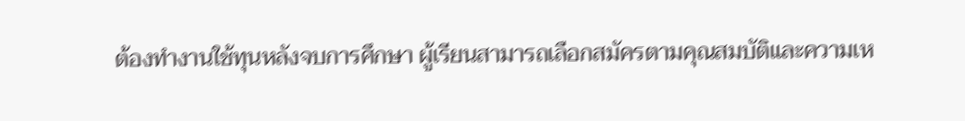ต้องทำงานใช้ทุนหลังจบการศึกษา ผู้เรียนสามารถเลือกสมัครตามคุณสมบัติและความเห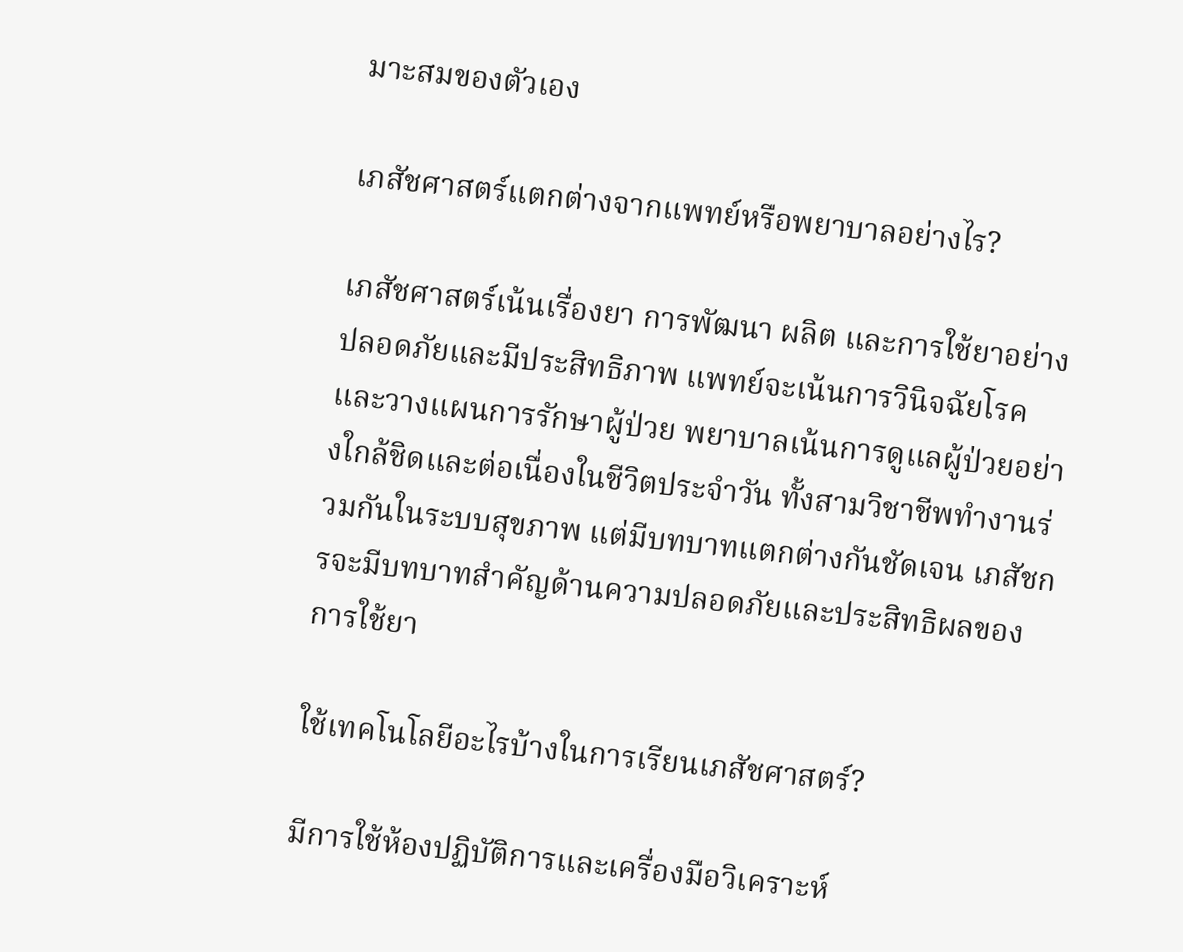มาะสมของตัวเอง

เภสัชศาสตร์แตกต่างจากแพทย์หรือพยาบาลอย่างไร?

เภสัชศาสตร์เน้นเรื่องยา การพัฒนา ผลิต และการใช้ยาอย่างปลอดภัยและมีประสิทธิภาพ แพทย์จะเน้นการวินิจฉัยโรคและวางแผนการรักษาผู้ป่วย พยาบาลเน้นการดูแลผู้ป่วยอย่างใกล้ชิดและต่อเนื่องในชีวิตประจำวัน ทั้งสามวิชาชีพทำงานร่วมกันในระบบสุขภาพ แต่มีบทบาทแตกต่างกันชัดเจน เภสัชกรจะมีบทบาทสำคัญด้านความปลอดภัยและประสิทธิผลของการใช้ยา

ใช้เทคโนโลยีอะไรบ้างในการเรียนเภสัชศาสตร์?

มีการใช้ห้องปฏิบัติการและเครื่องมือวิเคราะห์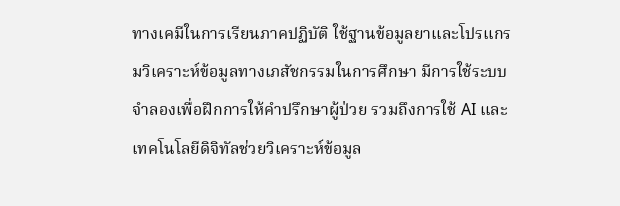ทางเคมีในการเรียนภาคปฏิบัติ ใช้ฐานข้อมูลยาและโปรแกรมวิเคราะห์ข้อมูลทางเภสัชกรรมในการศึกษา มีการใช้ระบบจำลองเพื่อฝึกการให้คำปรึกษาผู้ป่วย รวมถึงการใช้ AI และเทคโนโลยีดิจิทัลช่วยวิเคราะห์ข้อมูล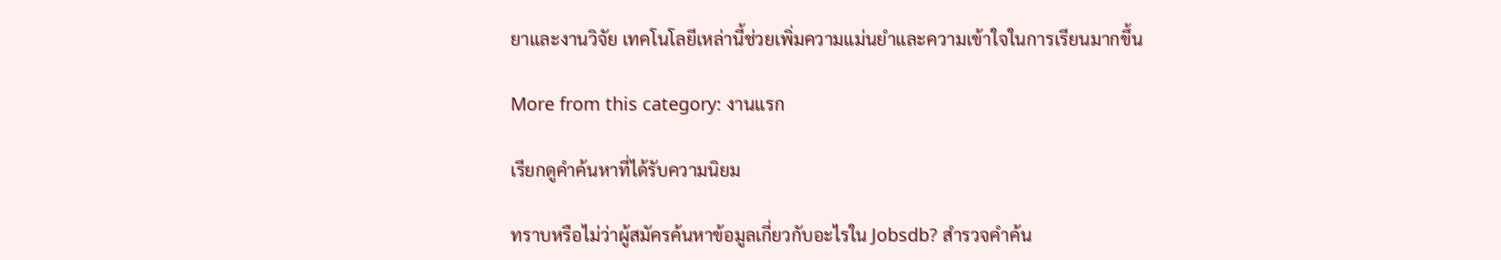ยาและงานวิจัย เทคโนโลยีเหล่านี้ช่วยเพิ่มความแม่นยำและความเข้าใจในการเรียนมากขึ้น

More from this category: งานแรก

เรียกดูคำค้นหาที่ได้รับความนิยม

ทราบหรือไม่ว่าผู้สมัครค้นหาข้อมูลเกี่ยวกับอะไรใน Jobsdb? สำรวจคำค้น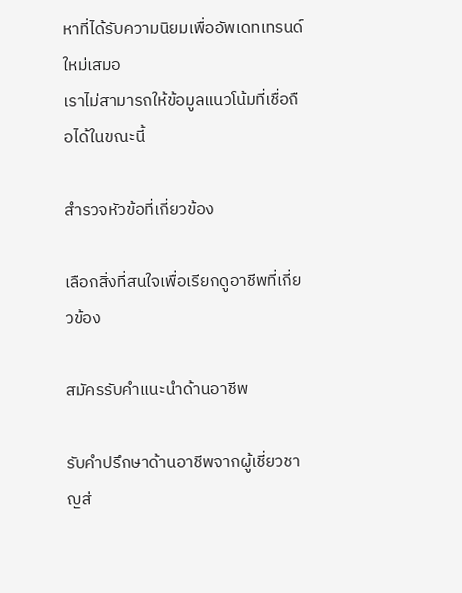หาที่ได้รับความนิยมเพื่ออัพเดทเทรนด์ใหม่เสมอ
เราไม่สามารถให้ข้อมูลแนวโน้มที่เชื่อถือได้ในขณะนี้

สำรวจหัวข้อที่เกี่ยวข้อง

เลือกสิ่งที่สนใจเพื่อเรียกดูอาชีพที่เกี่ยวข้อง

สมัครรับคำแนะนำด้านอาชีพ

รับคำปรึกษาด้านอาชีพจากผู้เชี่ยวชาญส่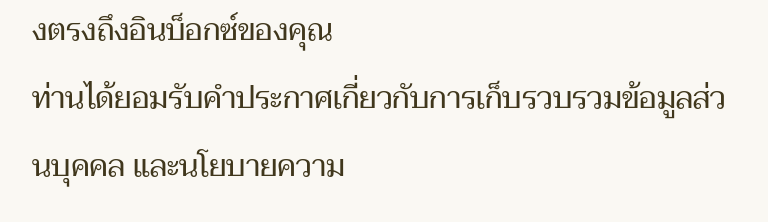งตรงถึงอินบ็อกซ์ของคุณ
ท่านได้ยอมรับคำประกาศเกี่ยวกับการเก็บรวบรวมข้อมูลส่วนบุคคล และนโยบายความ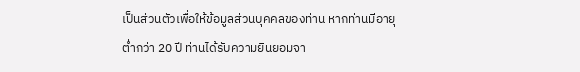เป็นส่วนตัวเพื่อให้ข้อมูลส่วนบุคคลของท่าน หากท่านมีอายุต่ำกว่า 20 ปี ท่านได้รับความยินยอมจา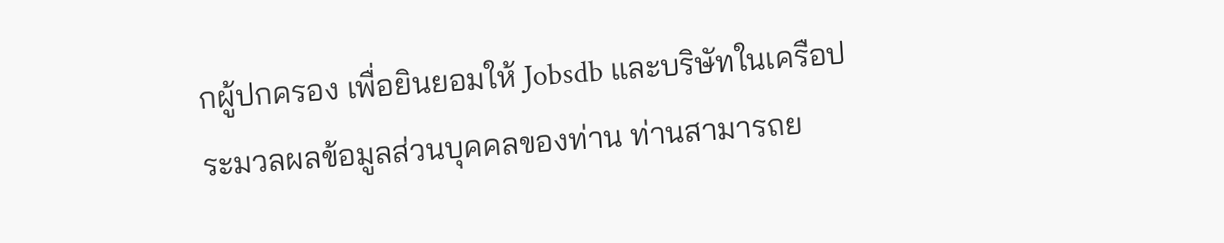กผู้ปกครอง เพื่อยินยอมให้ Jobsdb และบริษัทในเครือประมวลผลข้อมูลส่วนบุคคลของท่าน ท่านสามารถย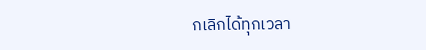กเลิกได้ทุกเวลา